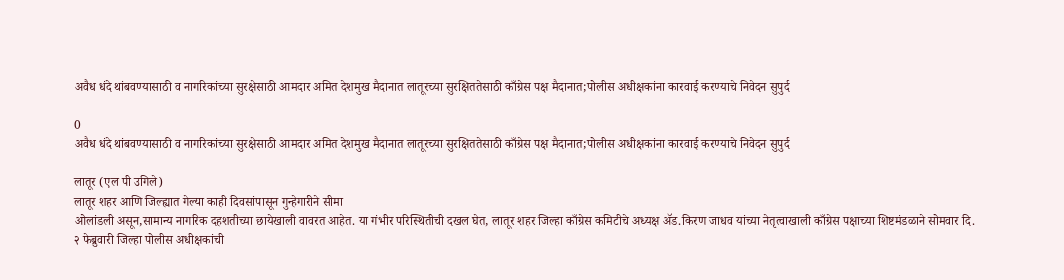अवैध धंदे थांबवण्यासाठी व नागरिकांच्या सुरक्षेसाठी आमदार अमित देशमुख मैदानात लातूरच्या सुरक्षिततेसाठी काँग्रेस पक्ष मैदानात;पोलीस अधीक्षकांना कारवाई करण्याचे निवेदन सुपुर्द

0
अवैध धंदे थांबवण्यासाठी व नागरिकांच्या सुरक्षेसाठी आमदार अमित देशमुख मैदानात लातूरच्या सुरक्षिततेसाठी काँग्रेस पक्ष मैदानात;पोलीस अधीक्षकांना कारवाई करण्याचे निवेदन सुपुर्द

लातूर (एल पी उगिले)
लातूर शहर आणि जिल्ह्यात गेल्या काही दिवसांपासून गुन्हेगारीने सीमा
ओलांडली असून,सामान्य नागरिक दहशतीच्या छायेखाली वावरत आहेत. या गंभीर परिस्थितीची दखल घेत, लातूर शहर जिल्हा काँग्रेस कमिटीचे अध्यक्ष ॲड.किरण जाधव यांच्या नेतृत्वाखाली काँग्रेस पक्षाच्या शिष्टमंडळाने सोमवार दि. २ फेब्रुवारी जिल्हा पोलीस अधीक्षकांची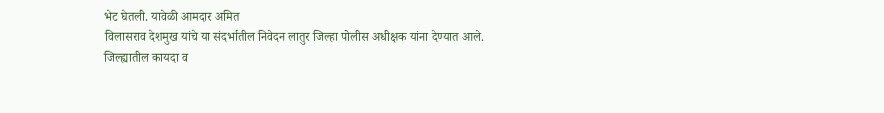भेट घेतली. यावेळी आमदार अमित
विलासराव देशमुख यांचे या संदर्भातील निवेदन लातुर जिल्हा पोलीस अधीक्षक यांना देण्यात आले.
जिल्ह्यातील कायदा व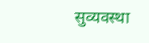सुव्यवस्था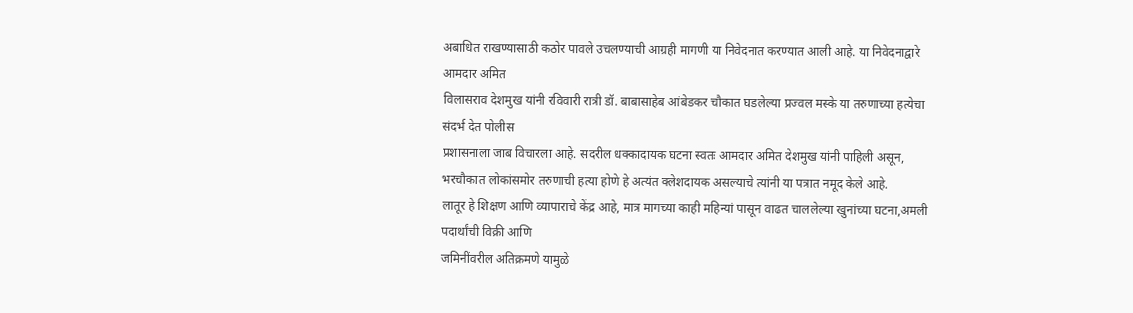अबाधित राखण्यासाठी कठोर पावले उचलण्याची आग्रही मागणी या निवेदनात करण्यात आली आहे. या निवेदनाद्वारे आमदार अमित
विलासराव देशमुख यांनी रविवारी रात्री डॉ. बाबासाहेब आंबेडकर चौकात घडलेल्या प्रज्वल मस्के या तरुणाच्या हत्येचा संदर्भ देत पोलीस
प्रशासनाला जाब विचारला आहे. सदरील धक्कादायक घटना स्वतः आमदार अमित देशमुख यांनी पाहिली असून, भरचौकात लोकांसमोर तरुणाची हत्या होणे हे अत्यंत क्लेशदायक असल्याचे त्यांनी या पत्रात नमूद केले आहे.
लातूर हे शिक्षण आणि व्यापाराचे केंद्र आहे, मात्र मागच्या काही महिन्यां पासून वाढत चाललेल्या खुनांच्या घटना,अमली पदार्थांची विक्री आणि
जमिनींवरील अतिक्रमणे यामुळे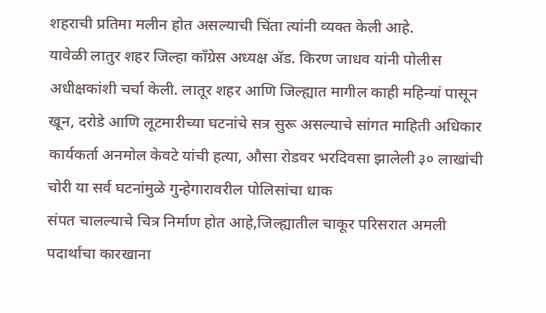शहराची प्रतिमा मलीन होत असल्याची चिंता त्यांनी व्यक्त केली आहे.
यावेळी लातुर शहर जिल्हा काँग्रेस अध्यक्ष ॲड. किरण जाधव यांनी पोलीस अधीक्षकांशी चर्चा केली. लातूर शहर आणि जिल्ह्यात मागील काही महिन्यां पासून खून, दरोडे आणि लूटमारीच्या घटनांचे सत्र सुरू असल्याचे सांगत माहिती अधिकार कार्यकर्ता अनमोल केवटे यांची हत्या, औसा रोडवर भरदिवसा झालेली ३० लाखांची चोरी या सर्व घटनांमुळे गुन्हेगारावरील पोलिसांचा धाक
संपत चालल्याचे चित्र निर्माण होत आहे,जिल्ह्यातील चाकूर परिसरात अमली पदार्थांचा कारखाना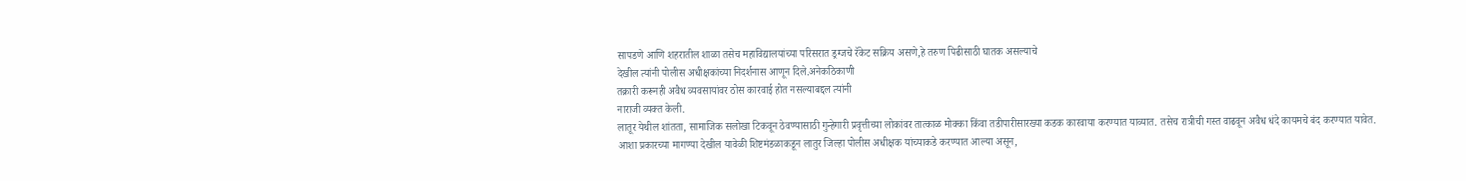सापडणे आणि शहरातील शाळा तसेच महाविद्यालयांच्या परिसरात ड्रग्जचे रॅकेट सक्रिय असणे,हे तरुण पिढीसाठी घातक असल्याचे
देखील त्यांनी पोलीस अधीक्षकांच्या निदर्शनास आणून दिले.अनेकठिकाणी
तक्रारी करूनही अवैध व्यवसायांवर ठोस कारवाई होत नसल्याबद्दल त्यांनी
नाराजी व्यक्त केली.
लातूर येथील शांतता, सामाजिक सलोखा टिकवून ठेवण्यासाठी गुन्हेगारी प्रवृत्तीच्या लोकांवर तात्काळ मोक्का किंवा तडीपारीसारख्या कडक कारवाया करण्यात याव्यात. तसेच रात्रीची गस्त वाढवून अवैध धंदे कायमचे बंद करण्यात यावेत. आशा प्रकारच्या मागण्या देखील यावेळी शिष्टमंडळाकडून लातुर जिल्हा पोलीस अधीक्षक यांच्याकडे करण्यात आल्या असून,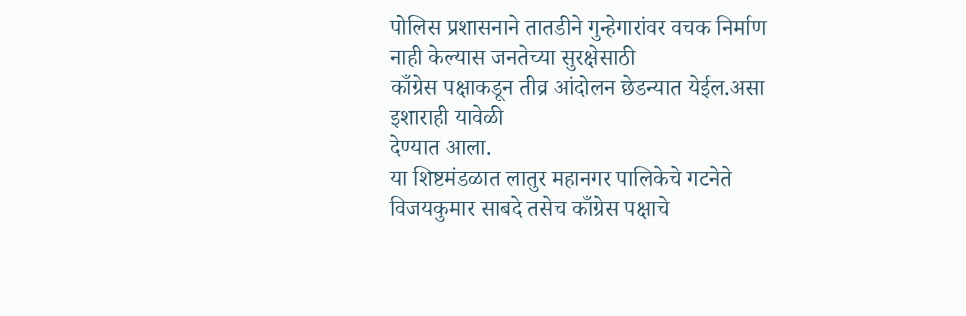पोलिस प्रशासनाने तातडीने गुन्हेगारांवर वचक निर्माण नाही केल्यास जनतेच्या सुरक्षेसाठी
काँग्रेस पक्षाकडून तीव्र आंदोलन छेडन्यात येईल.असा इशाराही यावेळी
देण्यात आला.
या शिष्टमंडळात लातुर महानगर पालिकेचे गटनेते विजयकुमार साबदे तसेच काँग्रेस पक्षाचे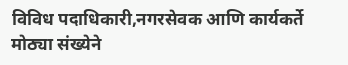विविध पदाधिकारी,नगरसेवक आणि कार्यकर्ते मोठ्या संख्येने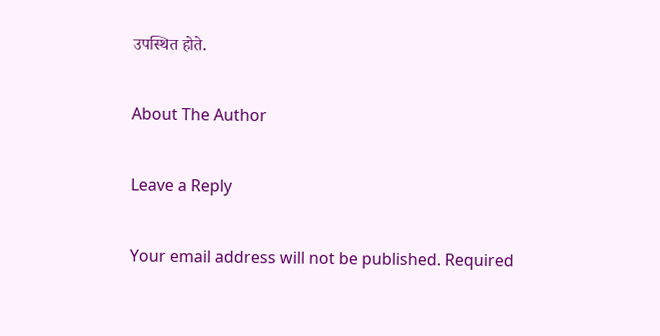उपस्थित होते.

About The Author

Leave a Reply

Your email address will not be published. Required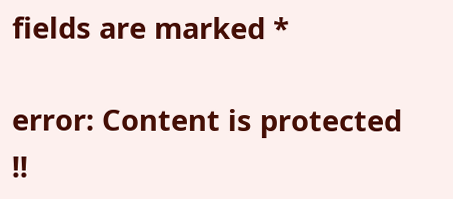fields are marked *

error: Content is protected !!